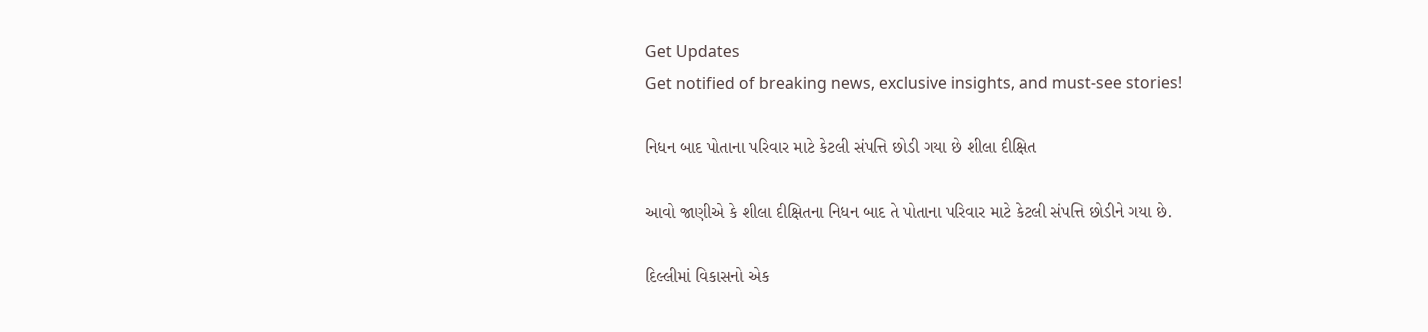Get Updates
Get notified of breaking news, exclusive insights, and must-see stories!

નિધન બાદ પોતાના પરિવાર માટે કેટલી સંપત્તિ છોડી ગયા છે શીલા દીક્ષિત

આવો જાણીએ કે શીલા દીક્ષિતના નિધન બાદ તે પોતાના પરિવાર માટે કેટલી સંપત્તિ છોડીને ગયા છે.

દિલ્લીમાં વિકાસનો એક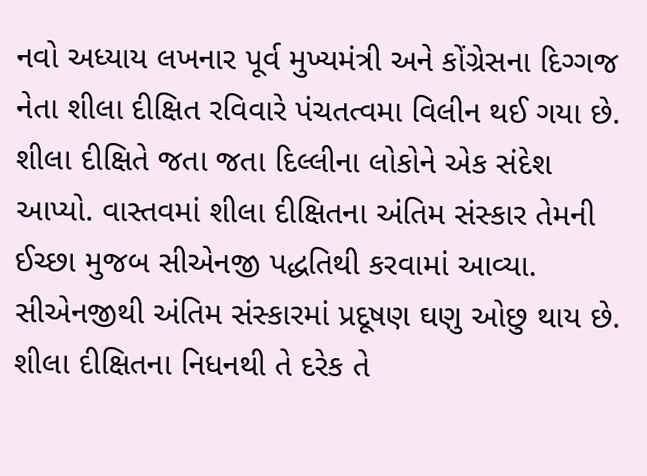નવો અધ્યાય લખનાર પૂર્વ મુખ્યમંત્રી અને કોંગ્રેસના દિગ્ગજ નેતા શીલા દીક્ષિત રવિવારે પંચતત્વમા વિલીન થઈ ગયા છે. શીલા દીક્ષિતે જતા જતા દિલ્લીના લોકોને એક સંદેશ આપ્યો. વાસ્તવમાં શીલા દીક્ષિતના અંતિમ સંસ્કાર તેમની ઈચ્છા મુજબ સીએનજી પદ્ધતિથી કરવામાં આવ્યા. સીએનજીથી અંતિમ સંસ્કારમાં પ્રદૂષણ ઘણુ ઓછુ થાય છે. શીલા દીક્ષિતના નિધનથી તે દરેક તે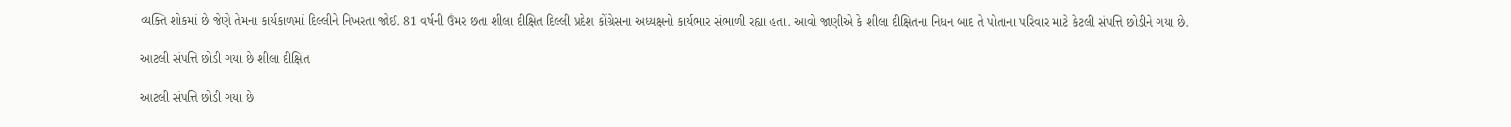વ્યક્તિ શોકમાં છે જેણે તેમના કાર્યકાળમાં દિલ્લીને નિખરતા જોઈ. 81 વર્ષની ઉંમર છતા શીલા દીક્ષિત દિલ્લી પ્રદેશ કોંગ્રેસના અધ્યક્ષનો કાર્યભાર સંભાળી રહ્યા હતા. આવો જાણીએ કે શીલા દીક્ષિતના નિધન બાદ તે પોતાના પરિવાર માટે કેટલી સંપત્તિ છોડીને ગયા છે.

આટલી સંપત્તિ છોડી ગયા છે શીલા દીક્ષિત

આટલી સંપત્તિ છોડી ગયા છે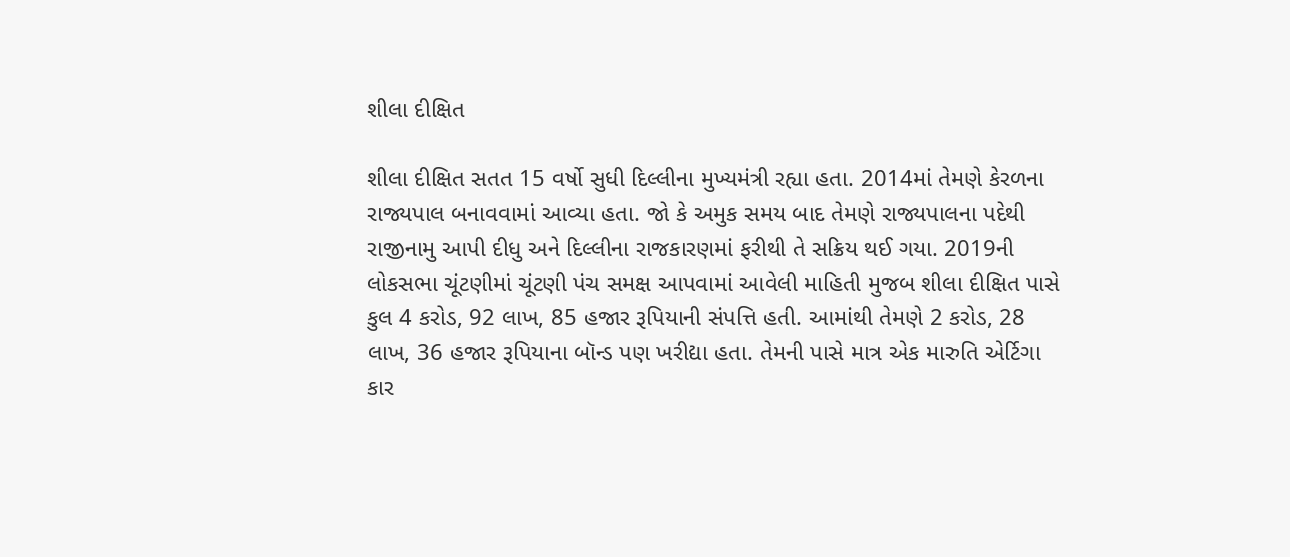શીલા દીક્ષિત

શીલા દીક્ષિત સતત 15 વર્ષો સુધી દિલ્લીના મુખ્યમંત્રી રહ્યા હતા. 2014માં તેમણે કેરળના રાજ્યપાલ બનાવવામાં આવ્યા હતા. જો કે અમુક સમય બાદ તેમણે રાજ્યપાલના પદેથી રાજીનામુ આપી દીધુ અને દિલ્લીના રાજકારણમાં ફરીથી તે સક્રિય થઈ ગયા. 2019ની લોકસભા ચૂંટણીમાં ચૂંટણી પંચ સમક્ષ આપવામાં આવેલી માહિતી મુજબ શીલા દીક્ષિત પાસે કુલ 4 કરોડ, 92 લાખ, 85 હજાર રૂપિયાની સંપત્તિ હતી. આમાંથી તેમણે 2 કરોડ, 28 લાખ, 36 હજાર રૂપિયાના બૉન્ડ પણ ખરીદ્યા હતા. તેમની પાસે માત્ર એક મારુતિ એર્ટિગા કાર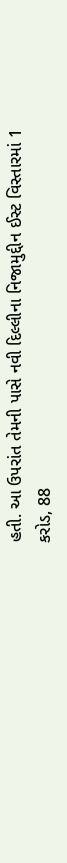હતી. આ ઉપરાંત તેમની પાસે નવી દિલ્લીના નિજામુદ્દીન ઈસ્ટ વિસ્તારમાં 1 કરોડ, 88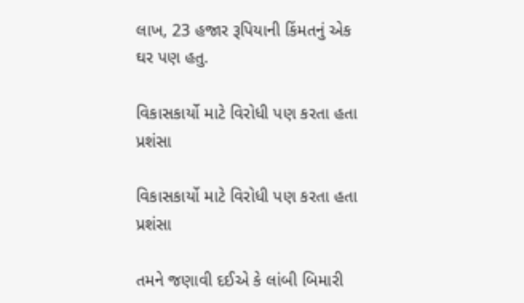લાખ, 23 હજાર રૂપિયાની કિંમતનું એક ઘર પણ હતુ.

વિકાસકાર્યો માટે વિરોધી પણ કરતા હતા પ્રશંસા

વિકાસકાર્યો માટે વિરોધી પણ કરતા હતા પ્રશંસા

તમને જણાવી દઈએ કે લાંબી બિમારી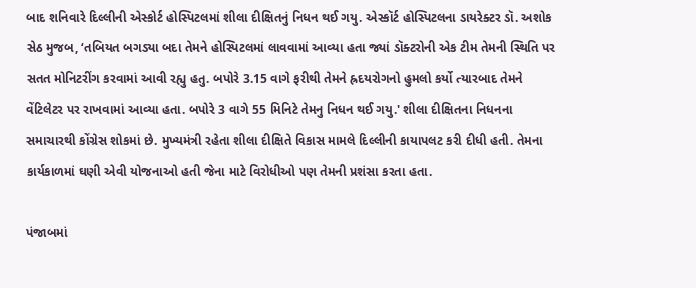બાદ શનિવારે દિલ્લીની એસ્કોર્ટ હોસ્પિટલમાં શીલા દીક્ષિતનું નિધન થઈ ગયુ. એસ્કૉર્ટ હોસ્પિટલના ડાયરેક્ટર ડૉ. અશોક સેઠ મુજબ, ‘તબિયત બગડ્યા બદા તેમને હોસ્પિટલમાં લાવવામાં આવ્યા હતા જ્યાં ડૉક્ટરોની એક ટીમ તેમની સ્થિતિ પર સતત મોનિટરીંગ કરવામાં આવી રહ્યુ હતુ. બપોરે 3.15 વાગે ફરીથી તેમને હ્રદયરોગનો હુમલો કર્યો ત્યારબાદ તેમને વેંટિલેટર પર રાખવામાં આવ્યા હતા. બપોરે 3 વાગે 55 મિનિટે તેમનુ નિધન થઈ ગયુ.' શીલા દીક્ષિતના નિધનના સમાચારથી કોંગ્રેસ શોકમાં છે. મુખ્યમંત્રી રહેતા શીલા દીક્ષિતે વિકાસ મામલે દિલ્લીની કાયાપલટ કરી દીધી હતી. તેમના કાર્યકાળમાં ઘણી એવી યોજનાઓ હતી જેના માટે વિરોધીઓ પણ તેમની પ્રશંસા કરતા હતા.

પંજાબમાં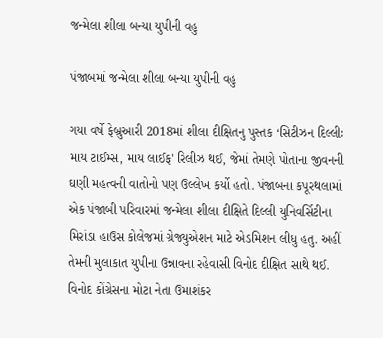જન્મેલા શીલા બન્યા યુપીની વહુ

પંજાબમાં જન્મેલા શીલા બન્યા યુપીની વહુ

ગયા વર્ષે ફેબ્રુઆરી 2018માં શીલા દીક્ષિતનુ પુસ્તક ‘સિટીઝન દિલ્લીઃ માય ટાઈમ્સ, માય લાઈફ' રિલીઝ થઈ, જેમાં તેમણે પોતાના જીવનની ઘણી મહત્વની વાતોનો પણ ઉલ્લેખ કર્યો હતો. પંજાબના કપૂરથલામાં એક પંજાબી પરિવારમાં જન્મેલા શીલા દીક્ષિતે દિલ્લી યુનિવર્સિટીના મિરાંડા હાઉસ કોલેજમાં ગ્રેજ્યુએશન માટે એડમિશન લીધુ હતુ. અહીં તેમની મુલાકાત યુપીના ઉન્નાવના રહેવાસી વિનોદ દીક્ષિત સાથે થઈ. વિનોદ કોંગ્રેસના મોટા નેતા ઉમાશંકર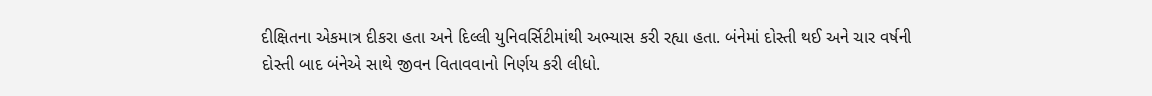દીક્ષિતના એકમાત્ર દીકરા હતા અને દિલ્લી યુનિવર્સિટીમાંથી અભ્યાસ કરી રહ્યા હતા. બંનેમાં દોસ્તી થઈ અને ચાર વર્ષની દોસ્તી બાદ બંનેએ સાથે જીવન વિતાવવાનો નિર્ણય કરી લીધો.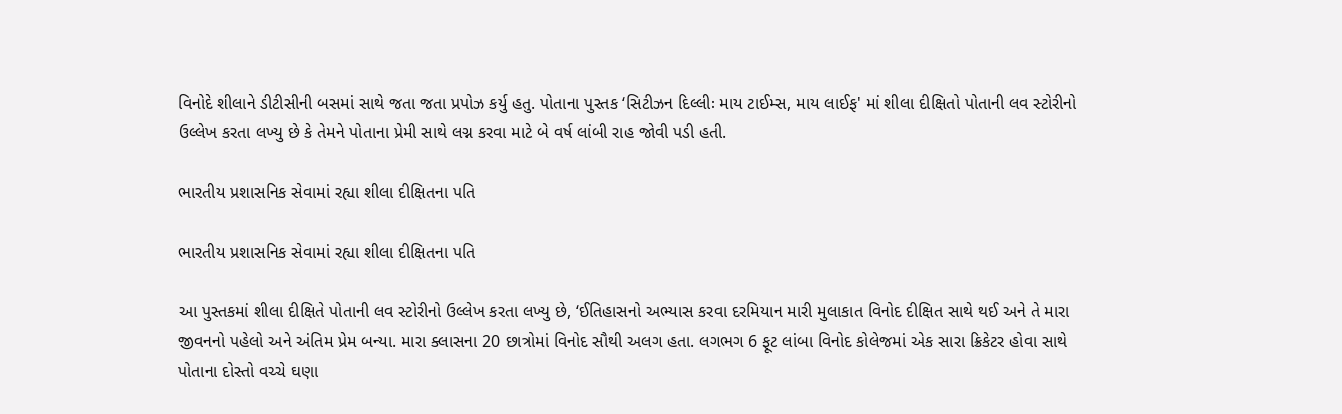વિનોદે શીલાને ડીટીસીની બસમાં સાથે જતા જતા પ્રપોઝ કર્યુ હતુ. પોતાના પુસ્તક ‘સિટીઝન દિલ્લીઃ માય ટાઈમ્સ, માય લાઈફ' માં શીલા દીક્ષિતો પોતાની લવ સ્ટોરીનો ઉલ્લેખ કરતા લખ્યુ છે કે તેમને પોતાના પ્રેમી સાથે લગ્ન કરવા માટે બે વર્ષ લાંબી રાહ જોવી પડી હતી.

ભારતીય પ્રશાસનિક સેવામાં રહ્યા શીલા દીક્ષિતના પતિ

ભારતીય પ્રશાસનિક સેવામાં રહ્યા શીલા દીક્ષિતના પતિ

આ પુસ્તકમાં શીલા દીક્ષિતે પોતાની લવ સ્ટોરીનો ઉલ્લેખ કરતા લખ્યુ છે, ‘ઈતિહાસનો અભ્યાસ કરવા દરમિયાન મારી મુલાકાત વિનોદ દીક્ષિત સાથે થઈ અને તે મારા જીવનનો પહેલો અને અંતિમ પ્રેમ બન્યા. મારા ક્લાસના 20 છાત્રોમાં વિનોદ સૌથી અલગ હતા. લગભગ 6 ફૂટ લાંબા વિનોદ કોલેજમાં એક સારા ક્રિકેટર હોવા સાથે પોતાના દોસ્તો વચ્ચે ઘણા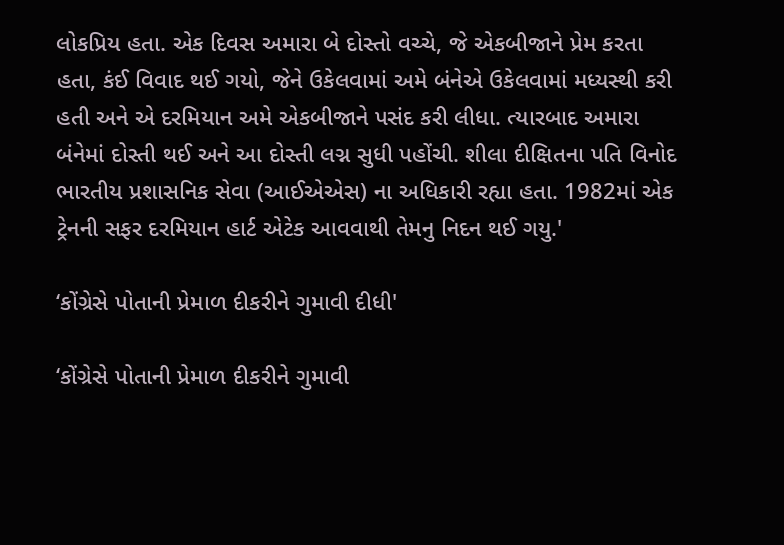લોકપ્રિય હતા. એક દિવસ અમારા બે દોસ્તો વચ્ચે, જે એકબીજાને પ્રેમ કરતા હતા, કંઈ વિવાદ થઈ ગયો, જેને ઉકેલવામાં અમે બંનેએ ઉકેલવામાં મધ્યસ્થી કરી હતી અને એ દરમિયાન અમે એકબીજાને પસંદ કરી લીધા. ત્યારબાદ અમારા બંનેમાં દોસ્તી થઈ અને આ દોસ્તી લગ્ન સુધી પહોંચી. શીલા દીક્ષિતના પતિ વિનોદ ભારતીય પ્રશાસનિક સેવા (આઈએએસ) ના અધિકારી રહ્યા હતા. 1982માં એક ટ્રેનની સફર દરમિયાન હાર્ટ એટેક આવવાથી તેમનુ નિદન થઈ ગયુ.'

‘કોંગ્રેસે પોતાની પ્રેમાળ દીકરીને ગુમાવી દીધી'

‘કોંગ્રેસે પોતાની પ્રેમાળ દીકરીને ગુમાવી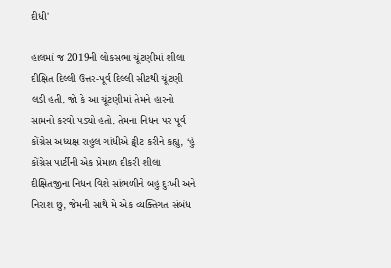દીધી'

હાલમાં જ 2019ની લોકસભા ચૂંટણીમાં શીલા દીક્ષિત દિલ્લી ઉત્તર-પૂર્વ દિલ્લી સીટથી ચૂંટણી લડી હતી. જો કે આ ચૂંટણીમાં તેમને હારનો સામનો કરવો પડ્યો હતો. તેમના નિધન પર પૂર્વ કોંગ્રેસ અધ્યક્ષ રાહુલ ગાંધીએ ટ્વીટ કરીને કહ્યુ, ‘હું કોંગ્રેસ પાર્ટીની એક પ્રેમાળ દીકરી શીલા દીક્ષિતજીના નિધન વિશે સાંભળીને બહુ દુઃખી અને નિરાશ છુ, જેમની સાથે મે એક વ્યક્તિગત સંબંધ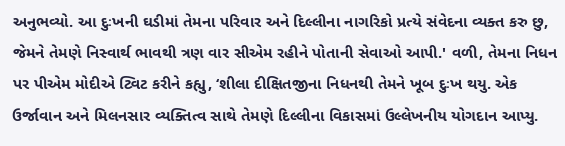અનુભવ્યો. આ દુઃખની ઘડીમાં તેમના પરિવાર અને દિલ્લીના નાગરિકો પ્રત્યે સંવેદના વ્યક્ત કરુ છુ, જેમને તેમણે નિસ્વાર્થ ભાવથી ત્રણ વાર સીએમ રહીને પોતાની સેવાઓ આપી.' વળી, તેમના નિધન પર પીએમ મોદીએ ટ્વિટ કરીને કહ્યુ, ‘શીલા દીક્ષિતજીના નિધનથી તેમને ખૂબ દુઃખ થયુ. એક ઉર્જાવાન અને મિલનસાર વ્યક્તિત્વ સાથે તેમણે દિલ્લીના વિકાસમાં ઉલ્લેખનીય યોગદાન આપ્યુ.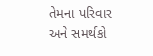તેમના પરિવાર અને સમર્થકો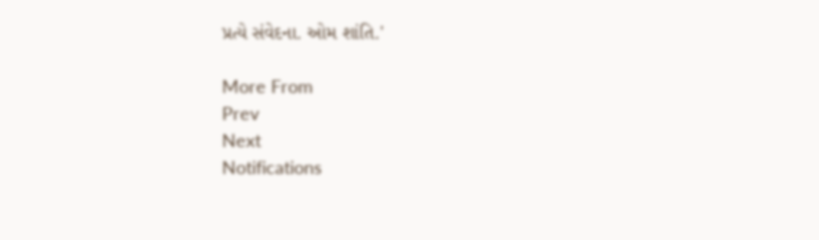પ્રત્યે સંવેદના. ઓમ શાંતિ.'

More From
Prev
Next
Notifications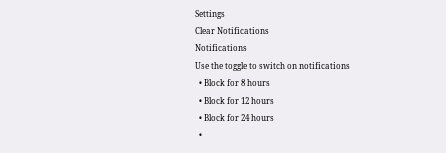Settings
Clear Notifications
Notifications
Use the toggle to switch on notifications
  • Block for 8 hours
  • Block for 12 hours
  • Block for 24 hours
  •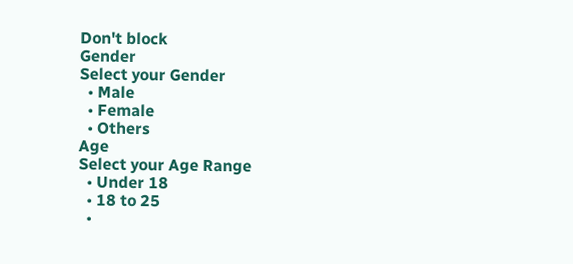Don't block
Gender
Select your Gender
  • Male
  • Female
  • Others
Age
Select your Age Range
  • Under 18
  • 18 to 25
  •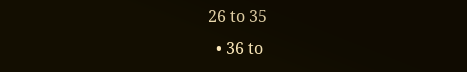26 to 35
  • 36 to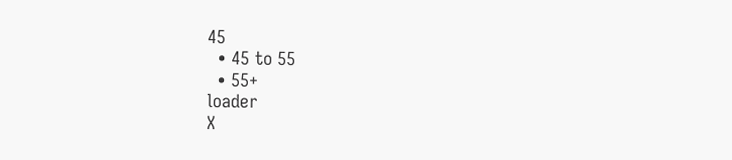45
  • 45 to 55
  • 55+
loader
X